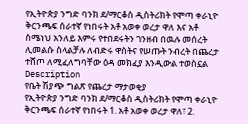የኢትዮጵያ ንግድ ባንክ ደ/ማርቆስ ዲስትሪክት የሞጣ ቀራኒዮ ቅርንጫፍ ሰራተኛ የነበሩት አቶ አወቀ ወረታ ዋለ እና አቶ ስሜነህ አንለይ እምሩ የተበደሩትን ገንዘብ በዉሉ መሰረት ሊመልሱ ስላልቻሉ ለብድሩ ዋስትና የሠጡት ንብረት በጨረታ ተሸጦ ለሚፈለግባቸው ዕዳ መክፈያ እንዲውል ተወስኗል
Description
የቤት ሽያጭ ግልጽ የጨረታ ማታወቂያ
የኢትዮጵያ ንግድ ባንክ ደ/ማርቆስ ዲስትሪክት የሞጣ ቀራኒዮ ቅርንጫፍ ሰራተኛ የነበሩት 1. አቶ አወቀ ወረታ ዋለ፣ 2.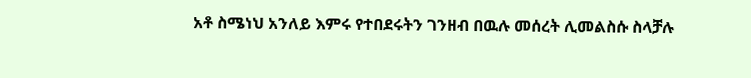አቶ ስሜነህ አንለይ እምሩ የተበደሩትን ገንዘብ በዉሉ መሰረት ሊመልስሱ ስላቻሉ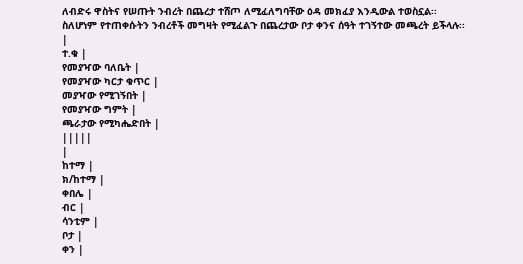ለብድሩ ዋስትና የሠጡት ንብረት በጨረታ ተሸጦ ለሚፈለግባቸው ዕዳ መክፈያ እንዲውል ተወስኗል፡፡
ስለሆነም የተጠቀሱትን ንብረቶች መግዛት የሚፈልጉ በጨረታው ቦታ ቀንና ሰዓት ተገኝተው መጫረት ይችላሉ፡፡
|
ተ.ቁ |
የመያዣው ባለቤት |
የመያዣው ካርታ ቁጥር |
መያዣው የሚገኝበት |
የመያዣው ግምት |
ጫራታው የሚካሔድበት |
|||||
|
ከተማ |
ክ/ከተማ |
ቀበሌ |
ብር |
ሳንቲም |
ቦታ |
ቀን |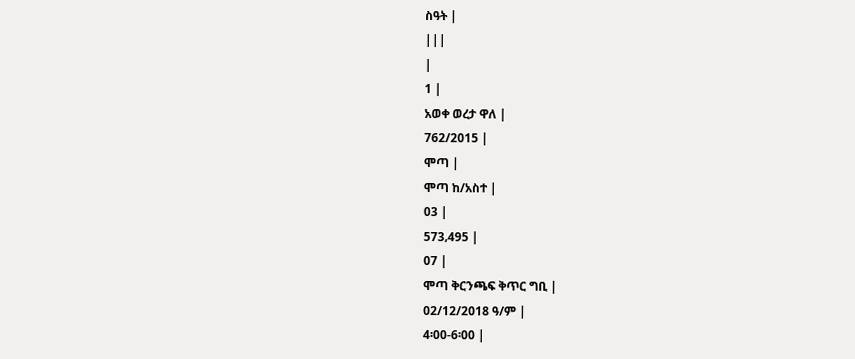ስዓት |
|||
|
1 |
አወቀ ወረታ ዋለ |
762/2015 |
ሞጣ |
ሞጣ ከ/አስተ |
03 |
573‚495 |
07 |
ሞጣ ቅርንጫፍ ቅጥር ግቢ |
02/12/2018 ዓ/ም |
4፡00-6፡00 |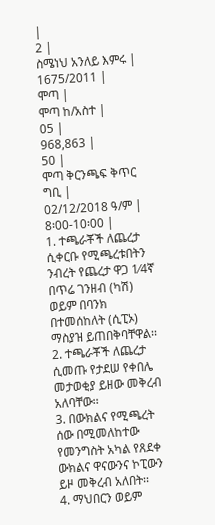|
2 |
ስሜነህ አንለይ እምሩ |
1675/2011 |
ሞጣ |
ሞጣ ከ/አስተ |
05 |
968,863 |
50 |
ሞጣ ቅርንጫፍ ቅጥር ግቢ |
02/12/2018 ዓ/ም |
8፡00-10፡00 |
1. ተጫራቾች ለጨረታ ሲቀርቡ የሚጫረቱበትን ንብረት የጨረታ ዋጋ 1⁄4ኛ በጥሬ ገንዘብ (ካሽ) ወይም በባንክ በተመሰከለት (ሲፒኦ) ማስያዝ ይጠበቅባቸዋል፡፡
2. ተጫራቾች ለጨረታ ሲመጡ የታደሠ የቀበሌ መታወቂያ ይዘው መቅረብ አለባቸው፡፡
3. በውክልና የሚጫረት ሰው በሚመለከተው የመንግስት አካል የጸደቀ ውክልና ዋናውንና ኮፒውን ይዞ መቅረብ አለበት፡፡
4. ማህበርን ወይም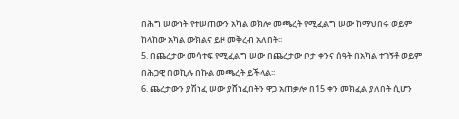በሕግ ሠውነት የተሠጠውን አካል ወክሎ መጫረት የሚፈልግ ሠው ከማህበሩ ወይም ከላከው አካል ውክልና ይዞ መቅረብ አለበት፡፡
5. በጨረታው መሳተፍ የሚፈልግ ሠው በጨረታው ቦታ ቀንና ሰዓት በአካል ተገኝቶ ወይም በሕጋዊ በወኪሉ በኩል መጫረት ይችላል፡፡
6. ጨረታውን ያሽነፈ ሠው ያሸነፈበትን ዋጋ አጠቃሎ በ15 ቀን መክፈል ያለበት ሲሆን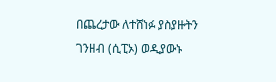በጨረታው ለተሸነፉ ያስያዙትን ገንዘብ (ሲፒኦ) ወዲያውኑ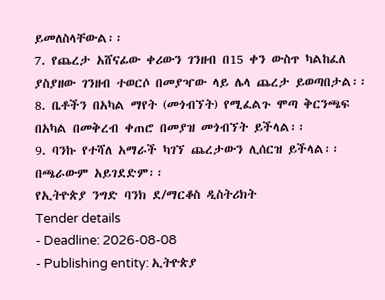ይመለስላቸውል፡፡
7. የጨረታ አሸናፊው ቀሪውን ገንዘብ በ15 ቀን ውስጥ ካልከፈለ ያስያዘው ገንዘብ ተወርሶ በመያዣው ላይ ሌላ ጨረታ ይወጣበታል፡፡
8. ቤቶችን በአካል ማየት (መጎብኘት) የሚፈልጉ ሞጣ ቅርንጫፍ በአካል በመቅረብ ቀጠሮ በመያዝ መጎብኘት ይችላል፡፡
9. ባንኩ የተሻለ አማራች ካገኘ ጨረታውን ሊሰርዝ ይችላል፡፡ በጫራውም አይገደድም፡፡
የኢትዮጵያ ንግድ ባንክ ደ/ማርቆስ ዲስትሪክት
Tender details
- Deadline: 2026-08-08
- Publishing entity: ኢትዮጵያ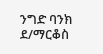ንግድ ባንክ ደ/ማርቆስ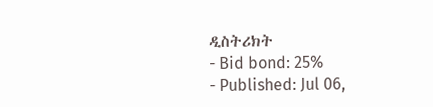ዲስትሪክት
- Bid bond: 25%
- Published: Jul 06,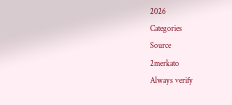2026
Categories
Source
2merkato
Always verify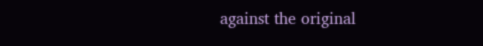against the original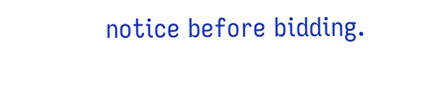notice before bidding.